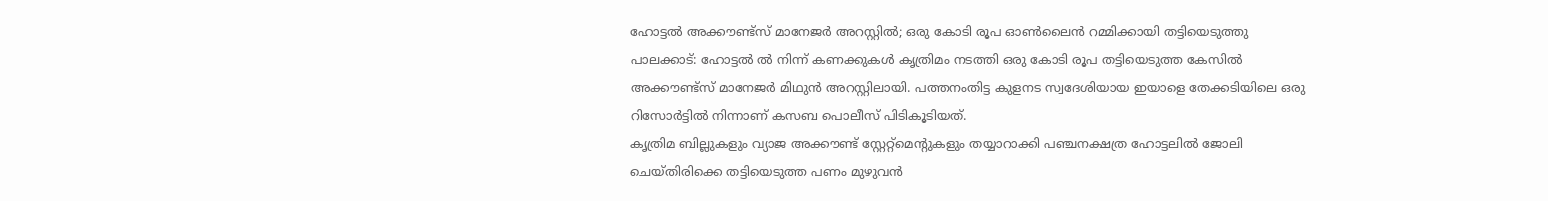ഹോട്ടൽ അക്കൗണ്ട്സ് മാനേജർ അറസ്റ്റിൽ; ഒരു കോടി രൂപ ഓൺലൈൻ റമ്മിക്കായി തട്ടിയെടുത്തു
പാലക്കാട്: ഹോട്ടൽ ൽ നിന്ന് കണക്കുകൾ കൃത്രിമം നടത്തി ഒരു കോടി രൂപ തട്ടിയെടുത്ത കേസിൽ അക്കൗണ്ട്സ് മാനേജർ മിഥുൻ അറസ്റ്റിലായി. പത്തനംതിട്ട കുളനട സ്വദേശിയായ ഇയാളെ തേക്കടിയിലെ ഒരു റിസോർട്ടിൽ നിന്നാണ് കസബ പൊലീസ് പിടികൂടിയത്.
കൃത്രിമ ബില്ലുകളും വ്യാജ അക്കൗണ്ട് സ്റ്റേറ്റ്മെന്റുകളും തയ്യാറാക്കി പഞ്ചനക്ഷത്ര ഹോട്ടലിൽ ജോലി ചെയ്തിരിക്കെ തട്ടിയെടുത്ത പണം മുഴുവൻ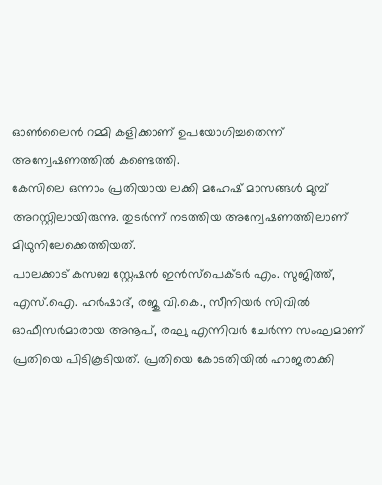ഓൺലൈൻ റമ്മി കളിക്കാണ് ഉപയോഗിച്ചതെന്ന് അന്വേഷണത്തിൽ കണ്ടെത്തി.
കേസിലെ ഒന്നാം പ്രതിയായ ലക്കി മഹേഷ് മാസങ്ങൾ മുമ്പ് അറസ്റ്റിലായിരുന്നു. തുടർന്ന് നടത്തിയ അന്വേഷണത്തിലാണ് മിഥുനിലേക്കെത്തിയത്.
പാലക്കാട് കസബ സ്റ്റേഷൻ ഇൻസ്പെക്ടർ എം. സുജിത്ത്, എസ്.ഐ. ഹർഷാദ്, രജു വി.കെ., സീനിയർ സിവിൽ ഓഫീസർമാരായ അനൂപ്, രഘു എന്നിവർ ചേർന്ന സംഘമാണ് പ്രതിയെ പിടികൂടിയത്. പ്രതിയെ കോടതിയിൽ ഹാജരാക്കി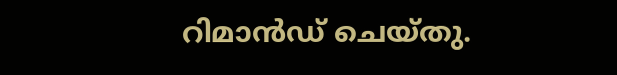റിമാൻഡ് ചെയ്തു.